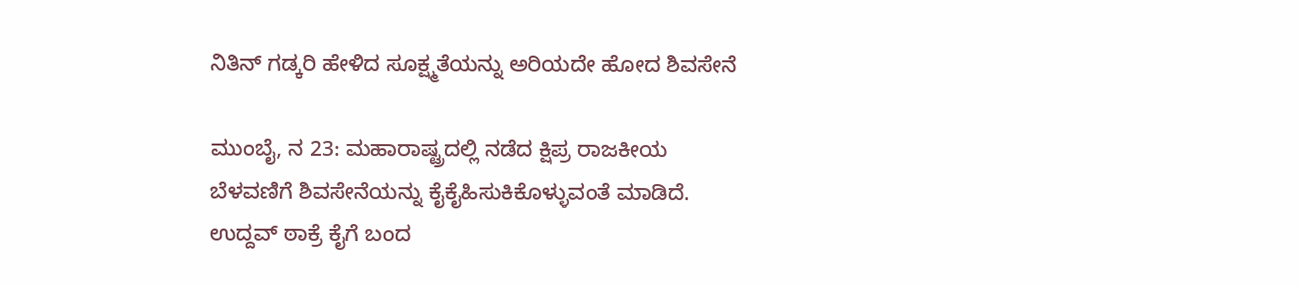ನಿತಿನ್ ಗಡ್ಕರಿ ಹೇಳಿದ ಸೂಕ್ಷ್ಮತೆಯನ್ನು ಅರಿಯದೇ ಹೋದ ಶಿವಸೇನೆ

ಮುಂಬೈ, ನ 23: ಮಹಾರಾಷ್ಟ್ರದಲ್ಲಿ ನಡೆದ ಕ್ಷಿಪ್ರ ರಾಜಕೀಯ ಬೆಳವಣಿಗೆ ಶಿವಸೇನೆಯನ್ನು ಕೈಕೈಹಿಸುಕಿಕೊಳ್ಳುವಂತೆ ಮಾಡಿದೆ. ಉದ್ದವ್ ಠಾಕ್ರೆ ಕೈಗೆ ಬಂದ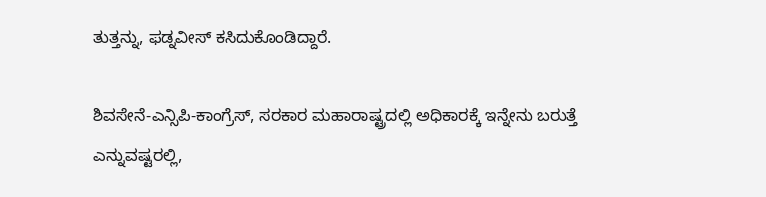ತುತ್ತನ್ನು, ಫಡ್ನವೀಸ್ ಕಸಿದುಕೊಂಡಿದ್ದಾರೆ.

ಶಿವಸೇನೆ-ಎನ್ಸಿಪಿ-ಕಾಂಗ್ರೆಸ್, ಸರಕಾರ ಮಹಾರಾಷ್ಟ್ರದಲ್ಲಿ ಅಧಿಕಾರಕ್ಕೆ ಇನ್ನೇನು ಬರುತ್ತೆ ಎನ್ನುವಷ್ಟರಲ್ಲಿ,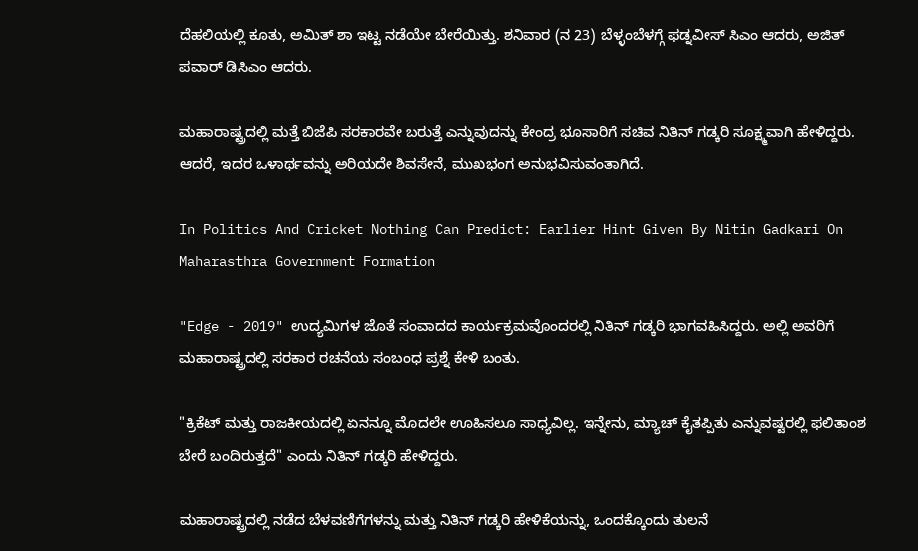ದೆಹಲಿಯಲ್ಲಿ ಕೂತು, ಅಮಿತ್ ಶಾ ಇಟ್ಟ ನಡೆಯೇ ಬೇರೆಯಿತ್ತು. ಶನಿವಾರ (ನ 23) ಬೆಳ್ಳಂಬೆಳಗ್ಗೆ ಫಡ್ನವೀಸ್ ಸಿಎಂ ಆದರು, ಅಜಿತ್ ಪವಾರ್ ಡಿಸಿಎಂ ಆದರು.

ಮಹಾರಾಷ್ಟ್ರದಲ್ಲಿ ಮತ್ತೆ ಬಿಜೆಪಿ ಸರಕಾರವೇ ಬರುತ್ತೆ ಎನ್ನುವುದನ್ನು ಕೇಂದ್ರ ಭೂಸಾರಿಗೆ ಸಚಿವ ನಿತಿನ್ ಗಡ್ಕರಿ ಸೂಕ್ಷ್ಮವಾಗಿ ಹೇಳಿದ್ದರು. ಆದರೆ, ಇದರ ಒಳಾರ್ಥವನ್ನು ಅರಿಯದೇ ಶಿವಸೇನೆ, ಮುಖಭಂಗ ಅನುಭವಿಸುವಂತಾಗಿದೆ.

In Politics And Cricket Nothing Can Predict: Earlier Hint Given By Nitin Gadkari On Maharasthra Government Formation

"Edge - 2019" ಉದ್ಯಮಿಗಳ ಜೊತೆ ಸಂವಾದದ ಕಾರ್ಯಕ್ರಮವೊಂದರಲ್ಲಿ ನಿತಿನ್ ಗಡ್ಕರಿ ಭಾಗವಹಿಸಿದ್ದರು. ಅಲ್ಲಿ ಅವರಿಗೆ ಮಹಾರಾಷ್ಟ್ರದಲ್ಲಿ ಸರಕಾರ ರಚನೆಯ ಸಂಬಂಧ ಪ್ರಶ್ನೆ ಕೇಳಿ ಬಂತು.

"ಕ್ರಿಕೆಟ್ ಮತ್ತು ರಾಜಕೀಯದಲ್ಲಿ ಏನನ್ನೂ ಮೊದಲೇ ಊಹಿಸಲೂ ಸಾಧ್ಯವಿಲ್ಲ. ಇನ್ನೇನು, ಮ್ಯಾಚ್ ಕೈತಪ್ಪಿತು ಎನ್ನುವಷ್ಟರಲ್ಲಿ ಫಲಿತಾಂಶ ಬೇರೆ ಬಂದಿರುತ್ತದೆ" ಎಂದು ನಿತಿನ್ ಗಡ್ಕರಿ ಹೇಳಿದ್ದರು.

ಮಹಾರಾಷ್ಟ್ರದಲ್ಲಿ ನಡೆದ ಬೆಳವಣಿಗೆಗಳನ್ನು ಮತ್ತು ನಿತಿನ್ ಗಡ್ಕರಿ ಹೇಳಿಕೆಯನ್ನು, ಒಂದಕ್ಕೊಂದು ತುಲನೆ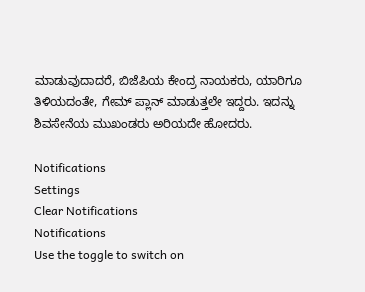ಮಾಡುವುದಾದರೆ, ಬಿಜೆಪಿಯ ಕೇಂದ್ರ ನಾಯಕರು, ಯಾರಿಗೂ ತಿಳಿಯದಂತೇ, ಗೇಮ್ ಪ್ಲಾನ್ ಮಾಡುತ್ತಲೇ ಇದ್ದರು. ಇದನ್ನು ಶಿವಸೇನೆಯ ಮುಖಂಡರು ಅರಿಯದೇ ಹೋದರು.

Notifications
Settings
Clear Notifications
Notifications
Use the toggle to switch on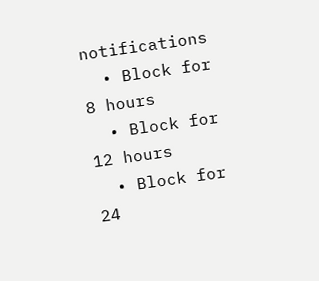notifications
  • Block for 8 hours
  • Block for 12 hours
  • Block for 24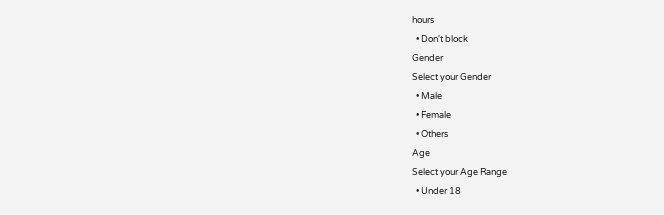hours
  • Don't block
Gender
Select your Gender
  • Male
  • Female
  • Others
Age
Select your Age Range
  • Under 18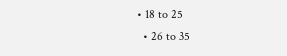• 18 to 25
  • 26 to 35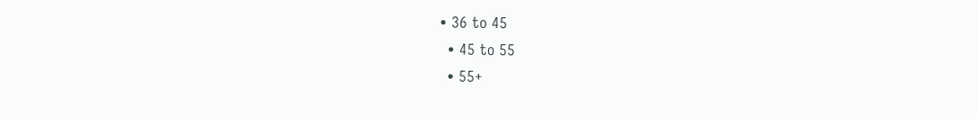• 36 to 45
  • 45 to 55
  • 55+